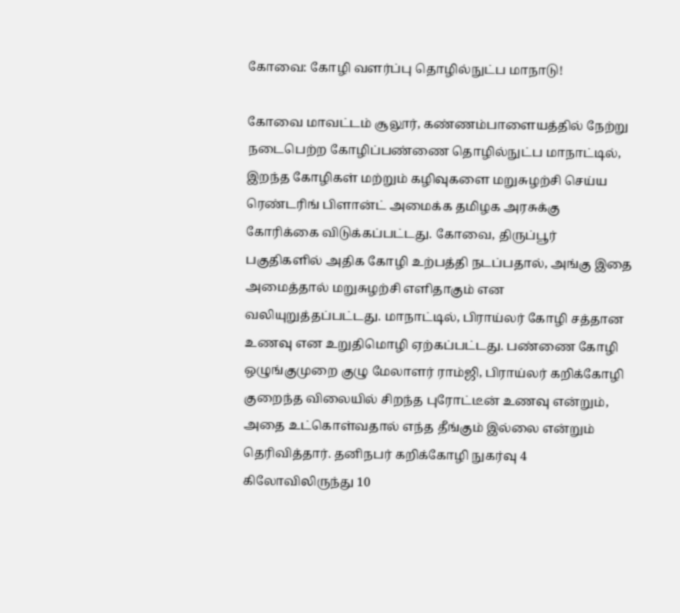கோவை: கோழி வளர்ப்பு தொழில்நுட்ப மாநாடு!

கோவை மாவட்டம் சூலூர், கண்ணம்பாளையத்தில் நேற்று நடைபெற்ற கோழிப்பண்ணை தொழில்நுட்ப மாநாட்டில், இறந்த கோழிகள் மற்றும் கழிவுகளை மறுசுழற்சி செய்ய ரெண்டரிங் பிளான்ட் அமைக்க தமிழக அரசுக்கு கோரிக்கை விடுக்கப்பட்டது. கோவை, திருப்பூர் பகுதிகளில் அதிக கோழி உற்பத்தி நடப்பதால், அங்கு இதை அமைத்தால் மறுசுழற்சி எளிதாகும் என வலியுறுத்தப்பட்டது. மாநாட்டில், பிராய்லர் கோழி சத்தான உணவு என உறுதிமொழி ஏற்கப்பட்டது. பண்ணை கோழி ஒழுங்குமுறை குழு மேலாளர் ராம்ஜி, பிராய்லர் கறிக்கோழி குறைந்த விலையில் சிறந்த புரோட்டீன் உணவு என்றும், அதை உட்கொள்வதால் எந்த தீங்கும் இல்லை என்றும் தெரிவித்தார். தனிநபர் கறிக்கோழி நுகர்வு 4 கிலோவிலிருந்து 10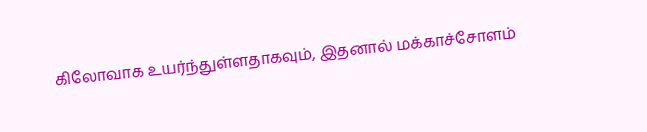கிலோவாக உயர்ந்துள்ளதாகவும், இதனால் மக்காச்சோளம்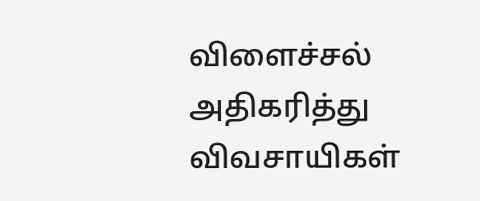விளைச்சல் அதிகரித்து விவசாயிகள்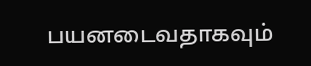பயனடைவதாகவும்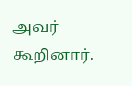அவர் கூறினார்.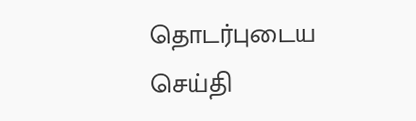தொடர்புடைய செய்தி